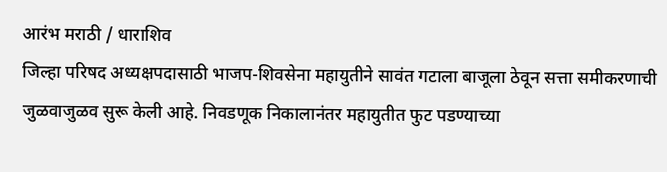आरंभ मराठी / धाराशिव
जिल्हा परिषद अध्यक्षपदासाठी भाजप-शिवसेना महायुतीने सावंत गटाला बाजूला ठेवून सत्ता समीकरणाची जुळवाजुळव सुरू केली आहे. निवडणूक निकालानंतर महायुतीत फुट पडण्याच्या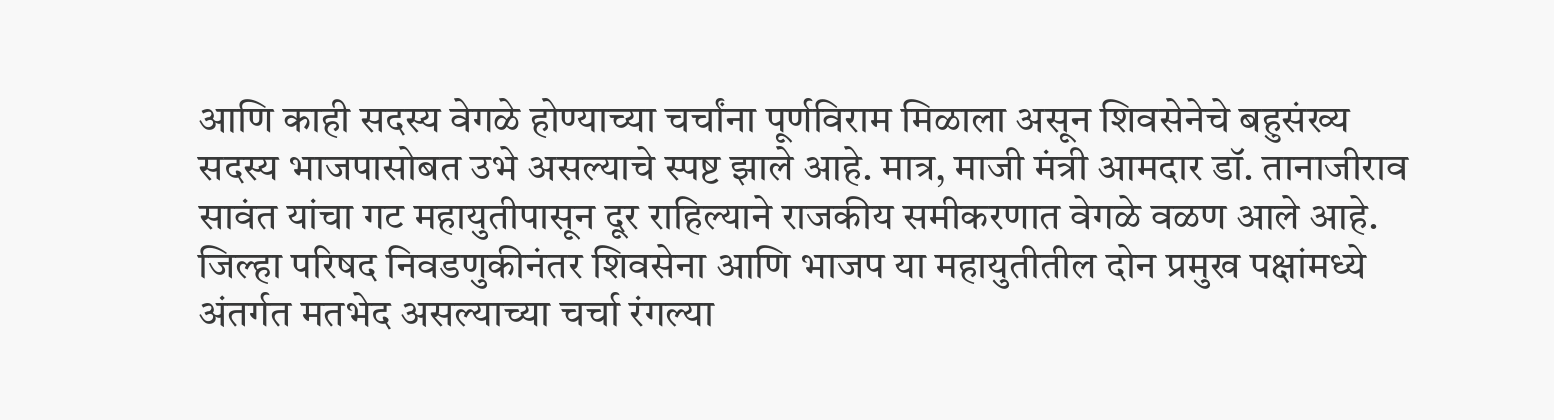आणि काही सदस्य वेगळे होण्याच्या चर्चांना पूर्णविराम मिळाला असून शिवसेनेचे बहुसंख्य सदस्य भाजपासोबत उभे असल्याचे स्पष्ट झाले आहे. मात्र, माजी मंत्री आमदार डॉ. तानाजीराव सावंत यांचा गट महायुतीपासून दूर राहिल्याने राजकीय समीकरणात वेगळे वळण आले आहे.
जिल्हा परिषद निवडणुकीनंतर शिवसेना आणि भाजप या महायुतीतील दोन प्रमुख पक्षांमध्ये अंतर्गत मतभेद असल्याच्या चर्चा रंगल्या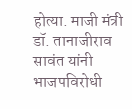होत्या. माजी मंत्री डॉ. तानाजीराव सावंत यांनी भाजपविरोधी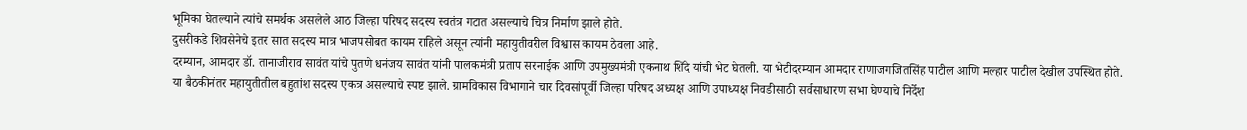भूमिका घेतल्याने त्यांचे समर्थक असलेले आठ जिल्हा परिषद सदस्य स्वतंत्र गटात असल्याचे चित्र निर्माण झाले होते.
दुसरीकडे शिवसेनेचे इतर सात सदस्य मात्र भाजपसोबत कायम राहिले असून त्यांनी महायुतीवरील विश्वास कायम ठेवला आहे.
दरम्यान, आमदार डॉ. तानाजीराव सावंत यांचे पुतणे धनंजय सावंत यांनी पालकमंत्री प्रताप सरनाईक आणि उपमुख्यमंत्री एकनाथ शिंदे यांची भेट घेतली. या भेटीदरम्यान आमदार राणाजगजितसिंह पाटील आणि मल्हार पाटील देखील उपस्थित होते.
या बैठकीनंतर महायुतीतील बहुतांश सदस्य एकत्र असल्याचे स्पष्ट झाले. ग्रामविकास विभागाने चार दिवसांपूर्वी जिल्हा परिषद अध्यक्ष आणि उपाध्यक्ष निवडीसाठी सर्वसाधारण सभा घेण्याचे निर्देश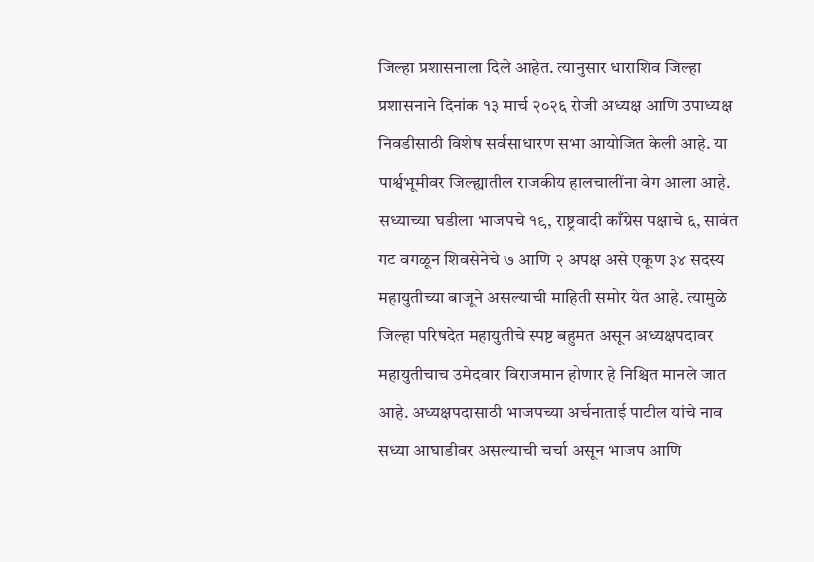जिल्हा प्रशासनाला दिले आहेत. त्यानुसार धाराशिव जिल्हा प्रशासनाने दिनांक १३ मार्च २०२६ रोजी अध्यक्ष आणि उपाध्यक्ष निवडीसाठी विशेष सर्वसाधारण सभा आयोजित केली आहे. या पार्श्वभूमीवर जिल्ह्यातील राजकीय हालचालींना वेग आला आहे.
सध्याच्या घडीला भाजपचे १९, राष्ट्रवादी काँग्रेस पक्षाचे ६, सावंत गट वगळून शिवसेनेचे ७ आणि २ अपक्ष असे एकूण ३४ सदस्य महायुतीच्या बाजूने असल्याची माहिती समोर येत आहे. त्यामुळे जिल्हा परिषदेत महायुतीचे स्पष्ट बहुमत असून अध्यक्षपदावर महायुतीचाच उमेदवार विराजमान होणार हे निश्चित मानले जात आहे. अध्यक्षपदासाठी भाजपच्या अर्चनाताई पाटील यांचे नाव सध्या आघाडीवर असल्याची चर्चा असून भाजप आणि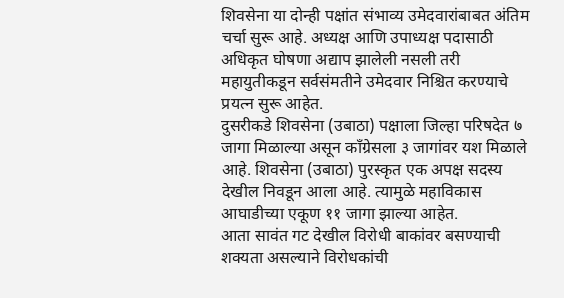शिवसेना या दोन्ही पक्षांत संभाव्य उमेदवारांबाबत अंतिम चर्चा सुरू आहे. अध्यक्ष आणि उपाध्यक्ष पदासाठी अधिकृत घोषणा अद्याप झालेली नसली तरी महायुतीकडून सर्वसंमतीने उमेदवार निश्चित करण्याचे प्रयत्न सुरू आहेत.
दुसरीकडे शिवसेना (उबाठा) पक्षाला जिल्हा परिषदेत ७ जागा मिळाल्या असून काँग्रेसला ३ जागांवर यश मिळाले आहे. शिवसेना (उबाठा) पुरस्कृत एक अपक्ष सदस्य देखील निवडून आला आहे. त्यामुळे महाविकास आघाडीच्या एकूण ११ जागा झाल्या आहेत.
आता सावंत गट देखील विरोधी बाकांवर बसण्याची शक्यता असल्याने विरोधकांची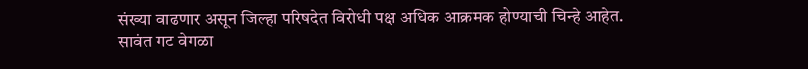संख्या वाढणार असून जिल्हा परिषदेत विरोधी पक्ष अधिक आक्रमक होण्याची चिन्हे आहेत.
सावंत गट वेगळा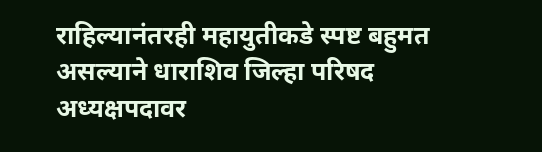राहिल्यानंतरही महायुतीकडे स्पष्ट बहुमत असल्याने धाराशिव जिल्हा परिषद अध्यक्षपदावर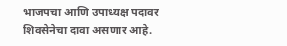भाजपचा आणि उपाध्यक्ष पदावर शिवसेनेचा दावा असणार आहे.